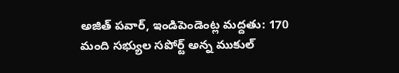అజిత్ పవార్, ఇండిపెండెంట్ల మద్దతు: 170 మంది సభ్యుల సపోర్ట్ అన్న ముకుల్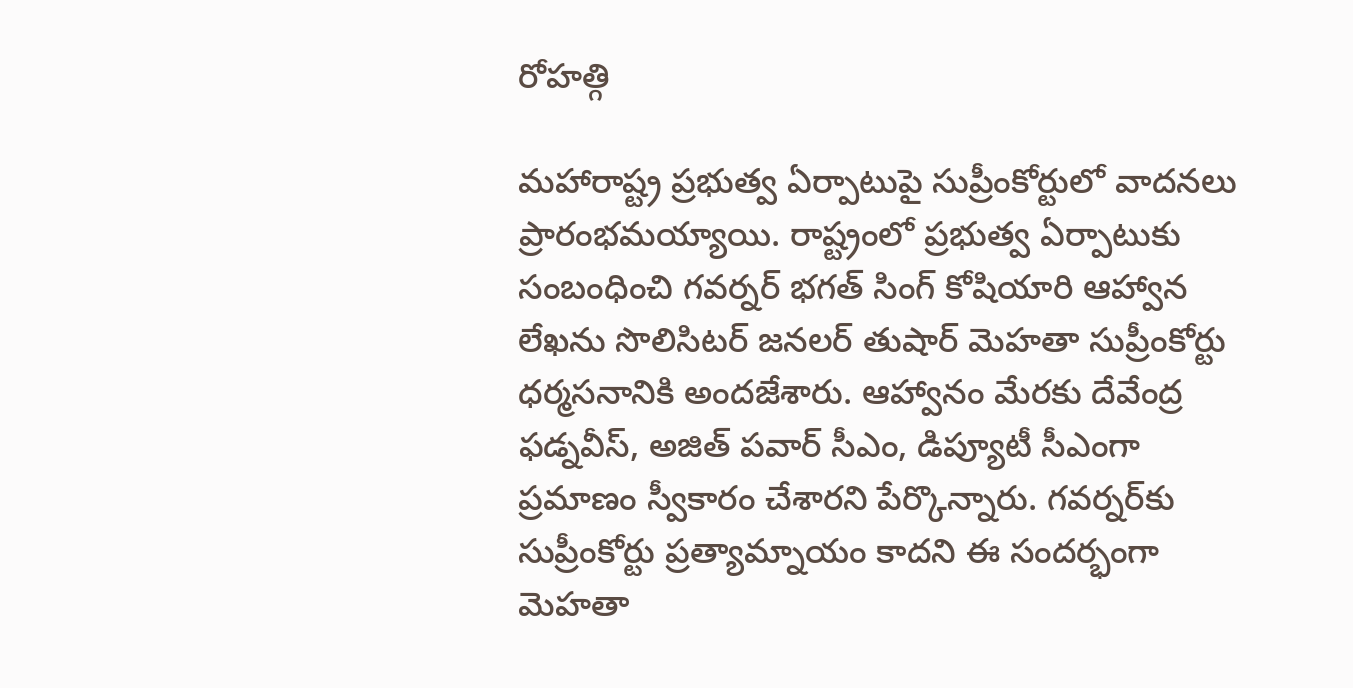రోహత్గి

మహారాష్ట్ర ప్రభుత్వ ఏర్పాటుపై సుప్రీంకోర్టులో వాదనలు ప్రారంభమయ్యాయి. రాష్ట్రంలో ప్రభుత్వ ఏర్పాటుకు సంబంధించి గవర్నర్ భగత్ సింగ్ కోషియారి ఆహ్వాన లేఖను సొలిసిటర్ జనలర్ తుషార్ మెహతా సుప్రీంకోర్టు ధర్మసనానికి అందజేశారు. ఆహ్వానం మేరకు దేవేంద్ర ఫడ్నవీస్, అజిత్ పవార్ సీఎం, డిప్యూటీ సీఎంగా ప్రమాణం స్వీకారం చేశారని పేర్కొన్నారు. గవర్నర్‌కు సుప్రీంకోర్టు ప్రత్యామ్నాయం కాదని ఈ సందర్భంగా మెహతా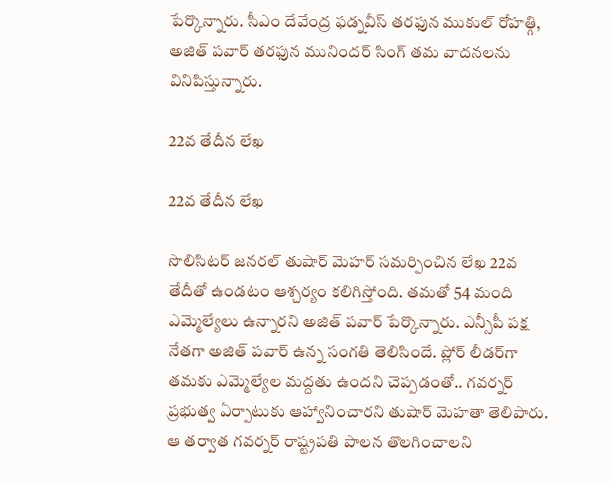పేర్కొన్నారు. సీఎం దేవేంద్ర ఫడ్నవీస్ తరఫున ముకుల్ రోహత్గి, అజిత్ పవార్ తరఫున మునిందర్ సింగ్ తమ వాదనలను వినిపిస్తున్నారు.

22వ తేదీన లేఖ

22వ తేదీన లేఖ

సొలిసిటర్ జనరల్ తుషార్ మెహర్ సమర్పించిన లేఖ 22వ తేదీతో ఉండటం ఆశ్చర్యం కలిగిస్తోంది. తమతో 54 మంది ఎమ్మెల్యేలు ఉన్నారని అజిత్ పవార్ పేర్కొన్నారు. ఎన్సీపీ పక్ష నేతగా అజిత్ పవార్ ఉన్న సంగతి తెలిసిందే. ప్లోర్ లీడర్‌గా తమకు ఎమ్మెల్యేల మద్దతు ఉందని చెప్పడంతో.. గవర్నర్ ప్రభుత్వ ఏర్పాటుకు ఆహ్వానించారని తుషార్ మెహతా తెలిపారు. ఆ తర్వాత గవర్నర్ రాష్ట్రపతి పాలన తొలగించాలని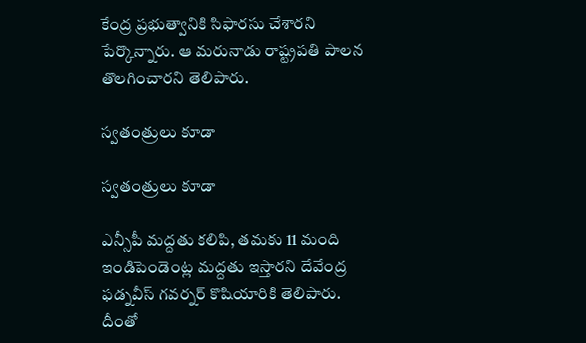కేంద్ర ప్రభుత్వానికి సిఫారసు చేశారని పేర్కొన్నారు. ఆ మరునాడు రాష్ట్రపతి పాలన తొలగించారని తెలిపారు.

స్వతంత్రులు కూడా

స్వతంత్రులు కూడా

ఎన్సీపీ మద్దతు కలిపి, తమకు 11 మంది ఇండిపెండెంట్ల మద్దతు ఇస్తారని దేవేంద్ర ఫడ్నవీస్ గవర్నర్ కొషియారికి తెలిపారు. దీంతో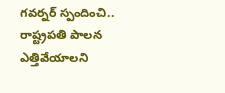గవర్నర్ స్పందించి.. రాష్ట్రపతి పాలన ఎత్తివేయాలని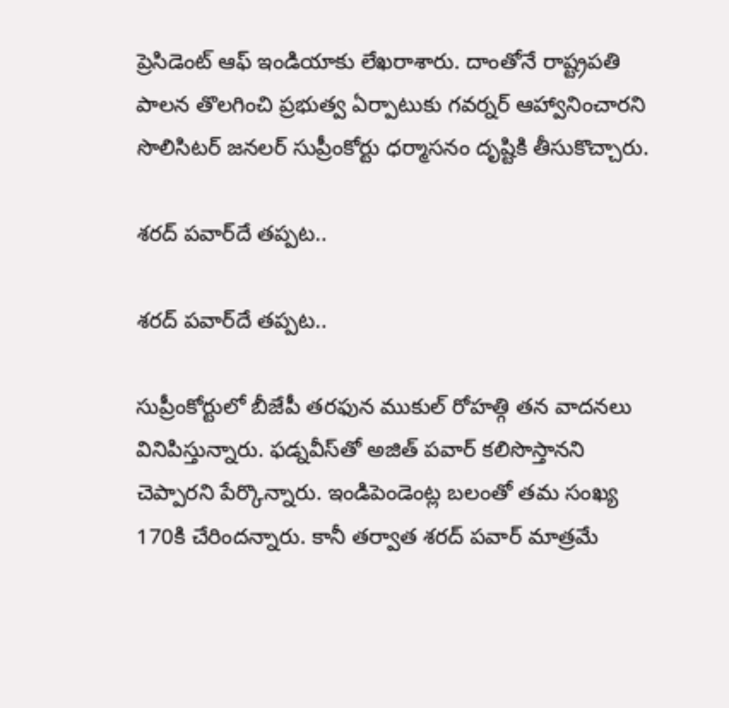ప్రెసిడెంట్ ఆఫ్ ఇండియాకు లేఖరాశారు. దాంతోనే రాష్ట్రపతి పాలన తొలగించి ప్రభుత్వ ఏర్పాటుకు గవర్నర్ ఆహ్వానించారని సొలిసిటర్ జనలర్ సుప్రీంకోర్టు ధర్మాసనం దృష్టికి తీసుకొచ్చారు.

శరద్ పవార్‌దే తప్పట..

శరద్ పవార్‌దే తప్పట..

సుప్రీంకోర్టులో బీజేపీ తరఫున ముకుల్ రోహత్గి తన వాదనలు వినిపిస్తున్నారు. ఫడ్నవీస్‌తో అజిత్ పవార్ కలిసొస్తానని చెప్పారని పేర్కొన్నారు. ఇండిపెండెంట్ల బలంతో తమ సంఖ్య 170కి చేరిందన్నారు. కానీ తర్వాత శరద్ పవార్ మాత్రమే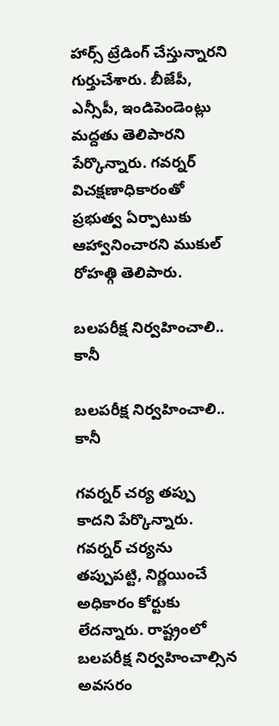హార్స్ ట్రేడింగ్ చేస్తున్నారని గుర్తుచేశారు. బీజేపీ, ఎన్సీపీ, ఇండిపెండెంట్లు మద్దతు తెలిపారని పేర్కొన్నారు. గవర్నర్ విచక్షణాధికారంతో ప్రభుత్వ ఏర్పాటుకు ఆహ్వానించారని ముకుల్ రోహత్గి తెలిపారు.

బలపరీక్ష నిర్వహించాలి.. కానీ

బలపరీక్ష నిర్వహించాలి.. కానీ

గవర్నర్ చర్య తప్పు కాదని పేర్కొన్నారు. గవర్నర్ చర్యను తప్పుపట్టి, నిర్ణయించే అధికారం కోర్టుకు లేదన్నారు. రాష్ట్రంలో బలపరీక్ష నిర్వహించాల్సిన అవసరం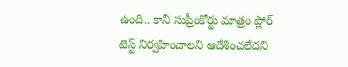ఉంది.. కానీ సుప్రీంకోర్టు మాత్రం ప్లోర్ టెస్ట్ నిర్వహించాలని ఆదేశించలేదని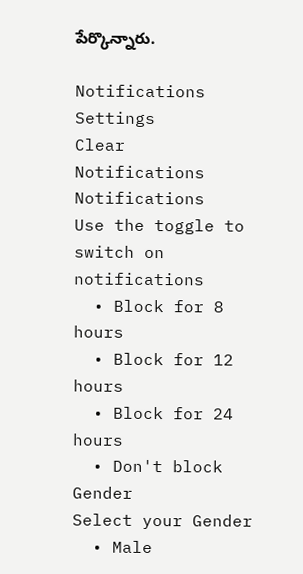పేర్కొన్నారు.

Notifications
Settings
Clear Notifications
Notifications
Use the toggle to switch on notifications
  • Block for 8 hours
  • Block for 12 hours
  • Block for 24 hours
  • Don't block
Gender
Select your Gender
  • Male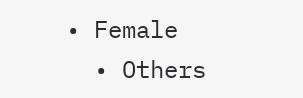• Female
  • Others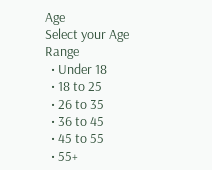Age
Select your Age Range
  • Under 18
  • 18 to 25
  • 26 to 35
  • 36 to 45
  • 45 to 55
  • 55+